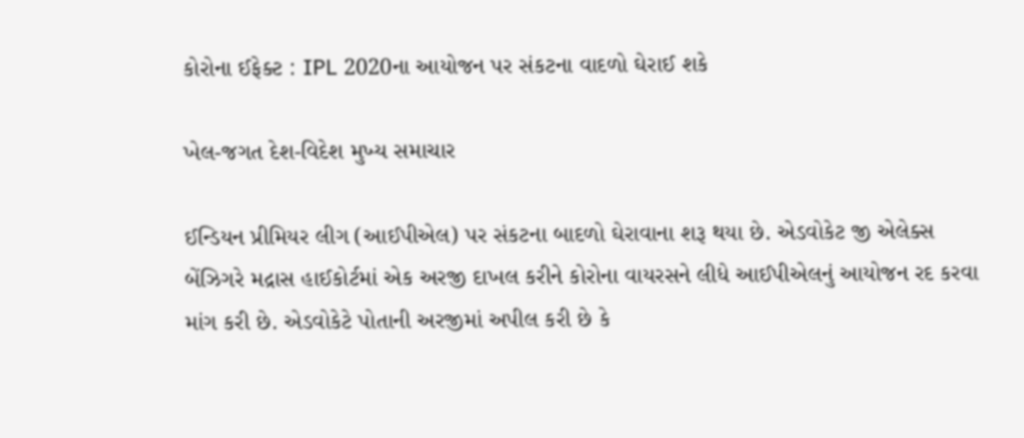કોરોના ઈફેક્ટ : IPL 2020ના આયોજન પર સંકટના વાદળો ઘેરાઈ શકે

ખેલ-જગત દેશ-વિદેશ મુખ્ય સમાચાર

ઈન્ડિયન પ્રીમિયર લીગ (આઈપીએલ) પર સંકટના બાદળો ઘેરાવાના શરૂ થયા છે. એડવોકેટ જી એલેક્સ બેંઝિગરે મદ્રાસ હાઈકોર્ટમાં એક અરજી દાખલ કરીને કોરોના વાયરસને લીધે આઈપીએલનું આયોજન રદ કરવા માંગ કરી છે. એડવોકેટે પોતાની અરજીમાં અપીલ કરી છે કે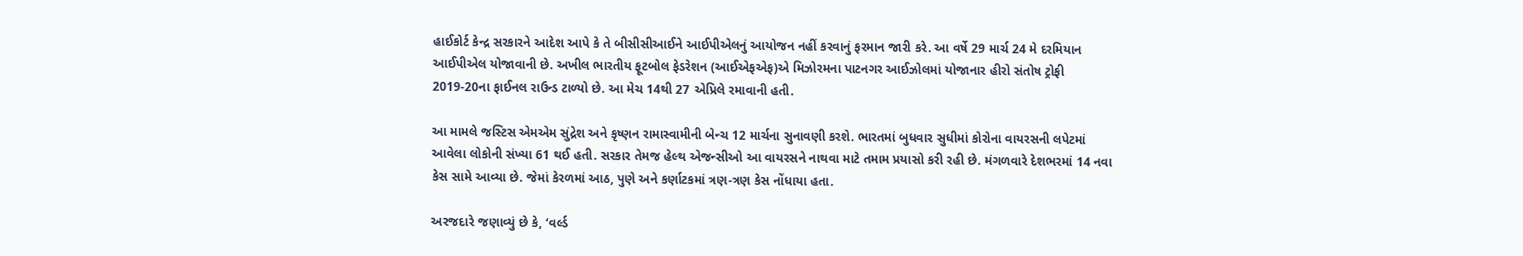હાઈકોર્ટ કેન્દ્ર સરકારને આદેશ આપે કે તે બીસીસીઆઈને આઈપીએલનું આયોજન નહીં કરવાનું ફરમાન જારી કરે. આ વર્ષે 29 માર્ચ 24 મે દરમિયાન આઈપીએલ યોજાવાની છે. અખીલ ભારતીય ફૂટબોલ ફેડરેશન (આઈએફએફ)એ મિઝોરમના પાટનગર આઈઝોલમાં યોજાનાર હીરો સંતોષ ટ્રોફી 2019-20ના ફાઈનલ રાઉન્ડ ટાળ્યો છે. આ મેચ 14થી 27 એપ્રિલે રમાવાની હતી.

આ મામલે જસ્ટિસ એમએમ સુંદ્રેશ અને કૃષ્ણન રામાસ્વામીની બેન્ચ 12 માર્ચના સુનાવણી કરશે. ભારતમાં બુધવાર સુધીમાં કોરોના વાયરસની લપેટમાં આવેલા લોકોની સંખ્યા 61 થઈ હતી. સરકાર તેમજ હેલ્થ એજન્સીઓ આ વાયરસને નાથવા માટે તમામ પ્રયાસો કરી રહી છે. મંગળવારે દેશભરમાં 14 નવા કેસ સામે આવ્યા છે. જેમાં કેરળમાં આઠ, પુણે અને કર્ણાટકમાં ત્રણ-ત્રણ કેસ નોંધાયા હતા.

અરજદારે જણાવ્યું છે કે, ‘વર્લ્ડ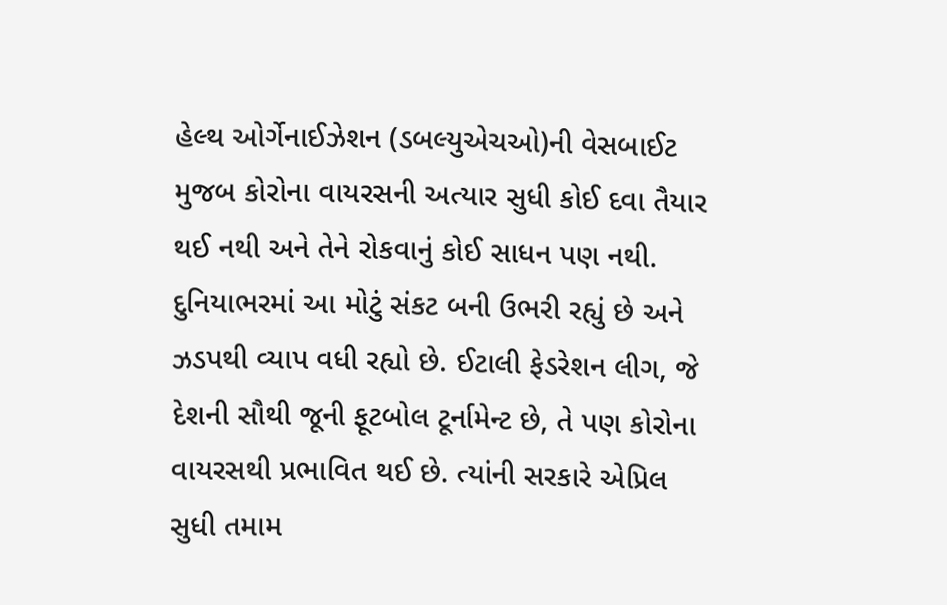હેલ્થ ઓર્ગેનાઈઝેશન (ડબલ્યુએચઓ)ની વેસબાઈટ મુજબ કોરોના વાયરસની અત્યાર સુધી કોઈ દવા તૈયાર થઈ નથી અને તેને રોકવાનું કોઈ સાધન પણ નથી. દુનિયાભરમાં આ મોટું સંકટ બની ઉભરી રહ્યું છે અને ઝડપથી વ્યાપ વધી રહ્યો છે. ઈટાલી ફેડરેશન લીગ, જે દેશની સૌથી જૂની ફૂટબોલ ટૂર્નામેન્ટ છે, તે પણ કોરોના વાયરસથી પ્રભાવિત થઈ છે. ત્યાંની સરકારે એપ્રિલ સુધી તમામ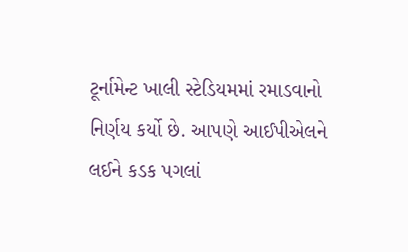ટૂર્નામેન્ટ ખાલી સ્ટેડિયમમાં રમાડવાનો નિર્ણય કર્યો છે. આપણે આઈપીએલને લઈને કડક પગલાં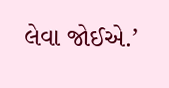લેવા જોઈએ.’